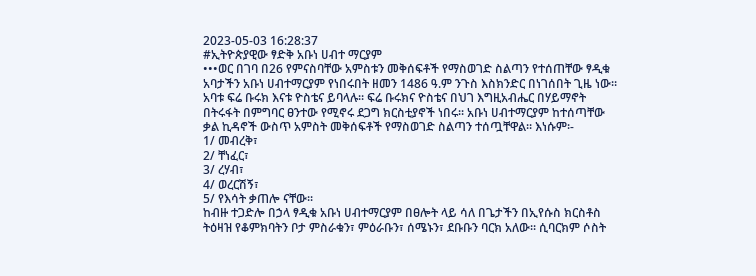2023-05-03 16:28:37
#ኢትዮጵያዊው ፃድቅ አቡነ ሀብተ ማርያም
•••ወር በገባ በ26 የምናስባቸው አምስቱን መቅሰፍቶች የማስወገድ ስልጣን የተሰጠቸው ፃዲቁ አባታችን አቡነ ሀብተማርያም የነበሩበት ዘመን 1486 ዓ.ም ንጉስ እስክንድር በነገሰበት ጊዜ ነው። አባቱ ፍሬ ቡሩክ እናቱ ዮስቴና ይባላሉ። ፍሬ ቡሩክና ዮስቴና በህገ እግዚአብሔር በሃይማኖት በትሩፋት በምግባር ፀንተው የሚኖሩ ደጋግ ክርስቲያኖች ነበሩ፡፡ አቡነ ሀብተማርያም ከተሰጣቸው ቃል ኪዳኖች ውስጥ አምስት መቅሰፍቶች የማስወገድ ስልጣን ተሰጧቸዋል፡፡ እነሱም፡-
1/ መብረቅ፣
2/ ቸነፈር፣
3/ ረሃብ፣
4/ ወረርሽኝ፣
5/ የእሳት ቃጠሎ ናቸው፡፡
ከብዙ ተጋድሎ በኃላ ፃዲቁ አቡነ ሀብተማርያም በፀሎት ላይ ሳለ በጌታችን በኢየሱስ ክርስቶስ ትዕዛዝ የቆምክባትን ቦታ ምስራቁን፣ ምዕራቡን፣ ሰሜኑን፣ ደቡቡን ባርክ አለው፡፡ ሲባርክም ሶስት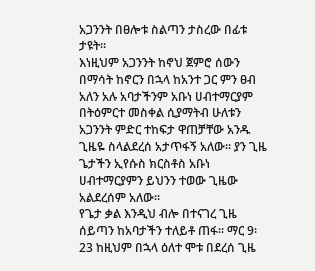አጋንንት በፀሎቱ ስልጣን ታስረው በፊቱ ታዩት።
እነዚህም አጋንንት ከኖህ ጀምሮ ሰውን በማሳት ከኖርን በኋላ ከአንተ ጋር ምን ፀብ አለን አሉ አባታችንም አቡነ ሀብተማርያም በትዕምርተ መስቀል ሲያማትብ ሁለቱን አጋንንት ምድር ተከፍታ ዋጠቻቸው አንዱ ጊዜዬ ስላልደረሰ አታጥፋኝ አለው፡፡ ያን ጊዜ ጌታችን ኢየሱስ ክርስቶስ አቡነ ሀብተማርያምን ይህንን ተወው ጊዜው አልደረሰም አለው።
የጌታ ቃል እንዲህ ብሎ በተናገረ ጊዜ ሰይጣን ከአባታችን ተለይቶ ጠፋ፡፡ ማር 9፡23 ከዚህም በኋላ ዕለተ ሞቱ በደረሰ ጊዜ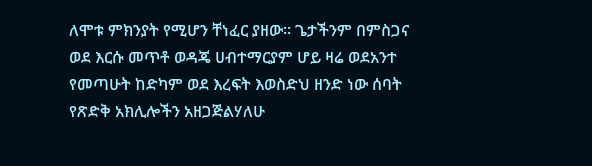ለሞቱ ምክንያት የሚሆን ቸነፈር ያዘው፡፡ ጌታችንም በምስጋና ወደ እርሱ መጥቶ ወዳጄ ሀብተማርያም ሆይ ዛሬ ወደአንተ የመጣሁት ከድካም ወደ እረፍት እወስድህ ዘንድ ነው ሰባት የጽድቅ አክሊሎችን አዘጋጅልሃለሁ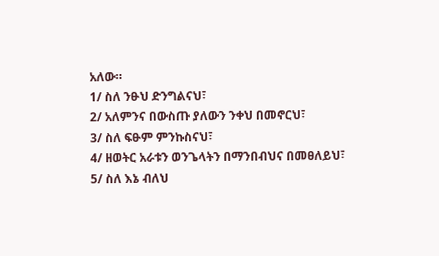አለው።
1/ ስለ ንፁህ ድንግልናህ፣
2/ አለምንና በውስጡ ያለውን ንቀህ በመኖርህ፣
3/ ስለ ፍፁም ምንኩስናህ፣
4/ ዘወትር አራቱን ወንጌላትን በማንበብህና በመፀለይህ፣
5/ ስለ እኔ ብለህ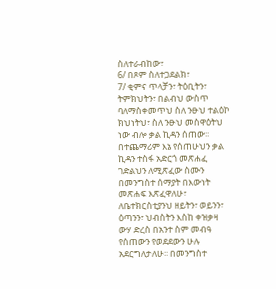ስለተራብከው፣
6/ በጾም ስለተጋደልክ፣
7/ ቂምና ጥላቻን፣ ትዕቢትን፣ ትምክህትን፣ በልብህ ውስጥ ባለማስቀመጥህ ስለ ንፁህ ተልዕኮ ክህነትህ፣ ስለ ንፁህ መስዋዕትህ ነው ብሎ ቃል ኪዳን ሰጠው፡፡
በተጨማሪም እኔ የሰጠሁህን ቃል ኪዳን ተስፋ አድርጎ መጽሐፈ ገድልህን ለሚጽፈው ስሙን በመንግስተ ሰማያት በእውነት መጽሐፍ እጽፈዋለሁ፣ ለቤተክርስቲያንህ ዘይትን፣ ወይንን፣ ዕጣንን፣ ህብስትን እስከ ቀዝቃዛ ውሃ ድረስ በአንተ ስም መብዓ የሰጠውን የወደደውን ሁሉ አደርግለታለሁ፡፡ በመንግስተ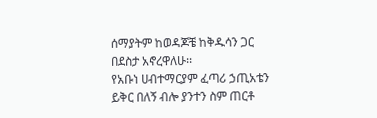ሰማያትም ከወዳጆቼ ከቅዱሳን ጋር በደስታ አኖረዋለሁ፡፡
የአቡነ ሀብተማርያም ፈጣሪ ኃጢአቴን ይቅር በለኝ ብሎ ያንተን ስም ጠርቶ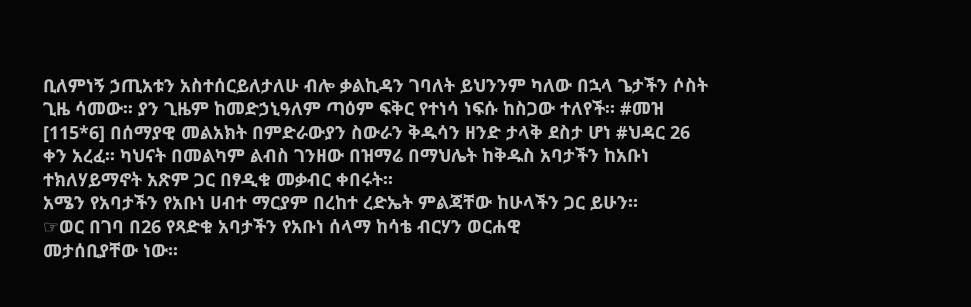ቢለምነኝ ኃጢአቱን አስተሰርይለታለሁ ብሎ ቃልኪዳን ገባለት ይህንንም ካለው በኋላ ጌታችን ሶስት ጊዜ ሳመው፡፡ ያን ጊዜም ከመድኃኒዓለም ጣዕም ፍቅር የተነሳ ነፍሱ ከስጋው ተለየች። #መዝ [115*6] በሰማያዊ መልአክት በምድራውያን ስውራን ቅዱሳን ዘንድ ታላቅ ደስታ ሆነ #ህዳር 26 ቀን አረፈ፡፡ ካህናት በመልካም ልብስ ገንዘው በዝማሬ በማህሌት ከቅዱስ አባታችን ከአቡነ ተክለሃይማኖት አጽም ጋር በፃዲቁ መቃብር ቀበሩት፡፡
አሜን የአባታችን የአቡነ ሀብተ ማርያም በረከተ ረድኤት ምልጃቸው ከሁላችን ጋር ይሁን።
☞ወር በገባ በ26 የጻድቁ አባታችን የአቡነ ሰላማ ከሳቴ ብርሃን ወርሐዊ
መታሰቢያቸው ነው፡፡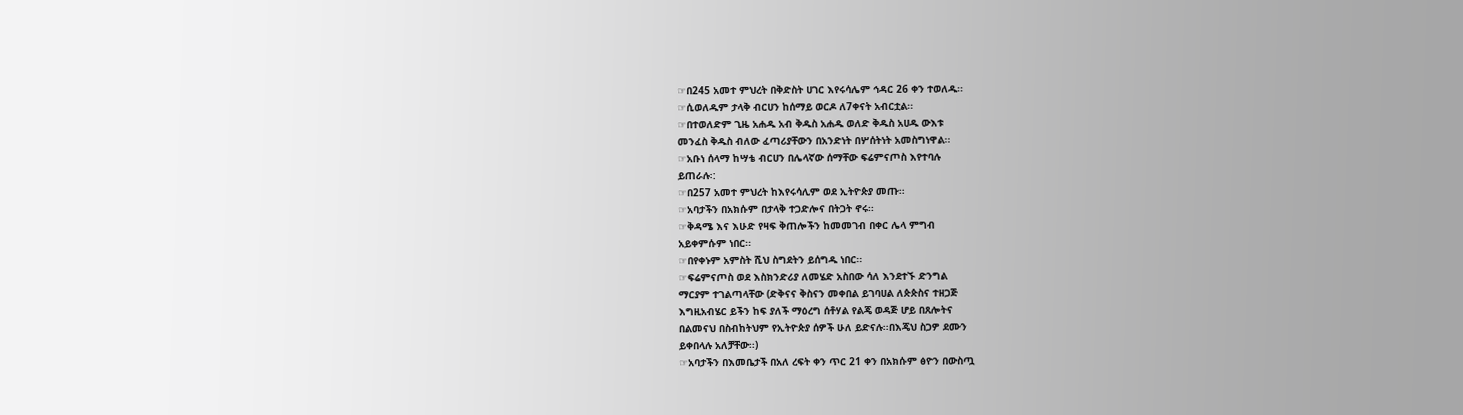☞በ245 አመተ ምህረት በቅድስት ሀገር እየሩሳሌም ኅዳር 26 ቀን ተወለዱ፡፡
☞ሲወለዱም ታላቅ ብርሀን ከሰማይ ወርዶ ለ7ቀናት አብርቷል፡፡
☞በተወለድም ጊዜ አሐዱ አብ ቅዱስ አሐዱ ወለድ ቅዱስ አሀዱ ውእቱ
መንፈስ ቅዱስ ብለው ፈጣሪያቸውን በአንድነት በሦሰትነት አመስግነዋል፡፡
☞አቡነ ሰላማ ከሣቴ ብርሀን በሌላኛው ሰማቸው ፍሬምናጦስ እየተባሉ
ይጠራሉ፡:
☞በ257 አመተ ምህረት ከእየሩሳሊም ወደ ኢትዮጵያ መጡ፡፡
☞አባታችን በአክሱም በታላቅ ተጋድሎና በትጋት ኖሩ፡፡
☞ቅዳሜ እና እሁድ የዛፍ ቅጠሎችን ከመመገብ በቀር ሌላ ምግብ
አይቀምሱም ነበር፡፡
☞በየቀኑም አምስት ሺህ ስግደትን ይሰግዱ ነበር፡፡
☞ፍሬምናጦስ ወደ እስክንድሪያ ለመሄድ አስበው ሳለ እንደተኙ ድንግል
ማርያም ተገልጣላቸው (ድቅናና ቅስናን መቀበል ይገባሀል ለጵጵስና ተዘጋጅ
እግዚአብሄር ይችን ከፍ ያለች ማዕረግ ሰቶሃል የልጄ ወዳጅ ሆይ በጸሎትና
በልመናህ በስብከትህም የኢትዮጵያ ሰዎች ሁለ ይድናሉ፡፡በእጄህ ስጋዎ ደሙን
ይቀበላሉ አለቻቸው፡፡)
☞አባታችን በእመቤታች በአለ ረፍት ቀን ጥር 21 ቀን በአክሱም ፅዮን በውስጧ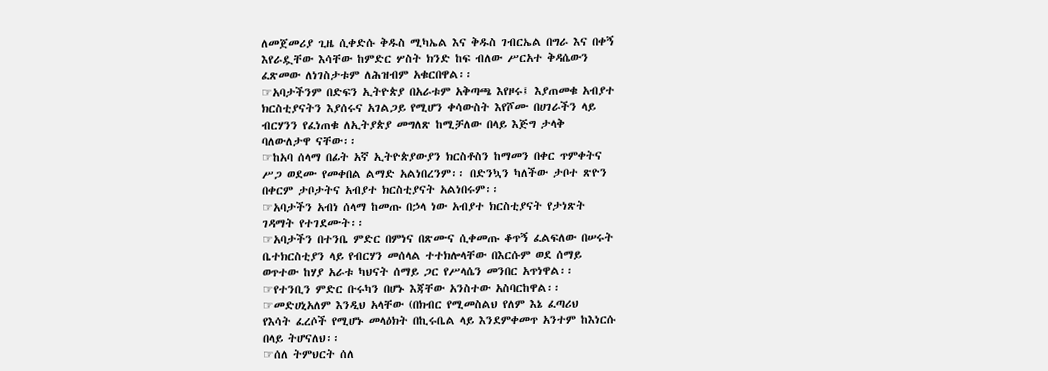ለመጀመሪያ ጊዜ ሲቀድሱ ቅዱስ ሚካኤል እና ቅዱስ ገብርኤል በግራ እና በቀኝ
እየራዷቸው እሳቸው ከምድር ሦስት ክንድ ከፍ ብለው ሥርአተ ቅዳሴውን
ፈጽመው ለነገስታቱም ለሕዝብም አቁርበዋል፡፡
☞አባታችንም በድፍን ኢትዮጵያ በአራቱም አቅጣጫ እየዞሩ፤ እያጠመቁ አብያተ
ክርስቲያናትን እያሰሩና አገልጋይ የሚሆን ቀሳውስት እየሾሙ በሀገራችን ላይ
ብርሃንን የፈነጠቁ ለኢትያጵያ መግለጽ ከሚቻለው በላይ እጅግ ታላቅ
ባለውለታዋ ናቸው፡፡
☞ከአባ ሰላማ በፊት አኛ ኢትዮጵያውያን ክርስቶስን ከማመን በቀር ጥምቀትና
ሥጋ ወደሙ የመቀበል ልማድ አልነበረንም፡፡ በድንኳን ካለችው ታቦተ ጽዮን
በቀርም ታቦታትና አብያተ ክርስቲያናት አልነበሩም፡፡
☞አባታችን አብነ ሰላማ ከመጡ በኃላ ነው አብያተ ክርስቲያናት የታነጽት
ገዳማት የተገደሙት፡፡
☞አባታችን በተንቤ ምድር በምነና በጽሙና ሲቀመጡ ቆጥኝ ፈልፍለው በሠሩት
ቤተክርስቲያን ላይ የብርሃን መሰላል ተተክሎላቸው በእርሱም ወደ ሰማይ
ወጥተው ከሃያ አራቱ ካህናት ሰማይ ጋር የሥላሴን መንበር አጥነዋል፡፡
☞የተንቢን ምድር ቡሩካን በሆኑ እጃቸው አንስተው አስባርከዋል፡፡
☞መድሀኒአለም እንዲህ አላቸው (በክብር የሚመስልህ የለም እኔ ፈጣሪህ
የእሳት ፈረሶች የሚሆኑ መላዕክት በኪሩቤል ላይ እንደምቀመጥ አንተም ከእነርሱ
በላይ ትሆናለህ፡፡
☞ሰለ ትምህርት ሰለ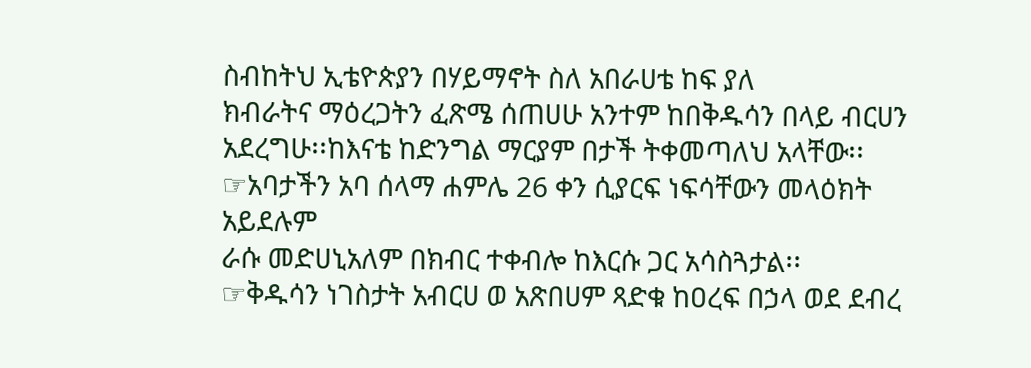ስብከትህ ኢቴዮጵያን በሃይማኖት ስለ አበራሀቴ ከፍ ያለ
ክብራትና ማዕረጋትን ፈጽሜ ሰጠሀሁ አንተም ከበቅዱሳን በላይ ብርሀን
አደረግሁ፡፡ከእናቴ ከድንግል ማርያም በታች ትቀመጣለህ አላቸው፡፡
☞አባታችን አባ ሰላማ ሐምሌ 26 ቀን ሲያርፍ ነፍሳቸውን መላዕክት አይደሉም
ራሱ መድሀኒአለም በክብር ተቀብሎ ከእርሱ ጋር አሳስጓታል፡፡
☞ቅዱሳን ነገስታት አብርሀ ወ አጽበሀም ጻድቁ ከዐረፍ በኃላ ወደ ደብረ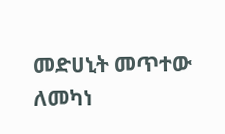መድሀኒት መጥተው ለመካነ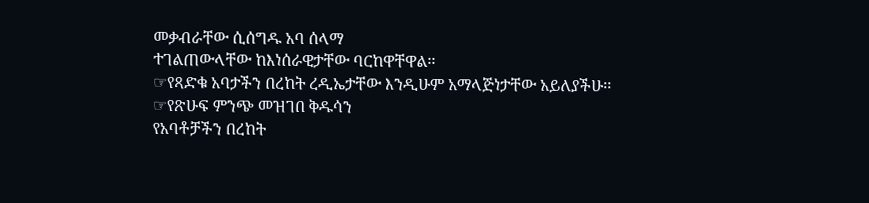መቃብራቸው ሲሰግዱ አባ ሰላማ
ተገልጠውላቸው ከእነሰራዊታቸው ባርከዋቸዋል፡፡
☞የጻድቁ አባታችን በረከት ረዲኤታቸው እንዲሁም አማላጅነታቸው አይለያችሁ፡፡
☞የጽሁፍ ምንጭ መዝገበ ቅዱሳን
የአባቶቻችን በረከት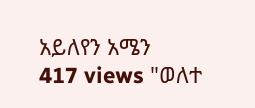አይለየን አሜን
417 views "ወለተ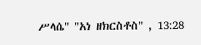ሥላሴ" "አነ ዘክርስቶስ" , 13:28